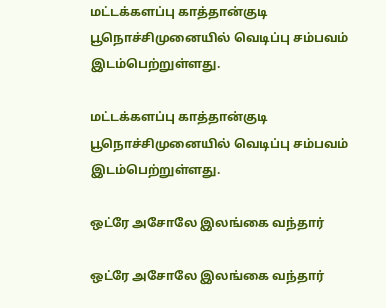மட்டக்களப்பு காத்தான்குடி பூநொச்சிமுனையில் வெடிப்பு சம்பவம் இடம்பெற்றுள்ளது.

மட்டக்களப்பு காத்தான்குடி பூநொச்சிமுனையில் வெடிப்பு சம்பவம் இடம்பெற்றுள்ளது.

ஒட்ரே அசோலே இலங்கை வந்தார்

ஒட்ரே அசோலே இலங்கை வந்தார்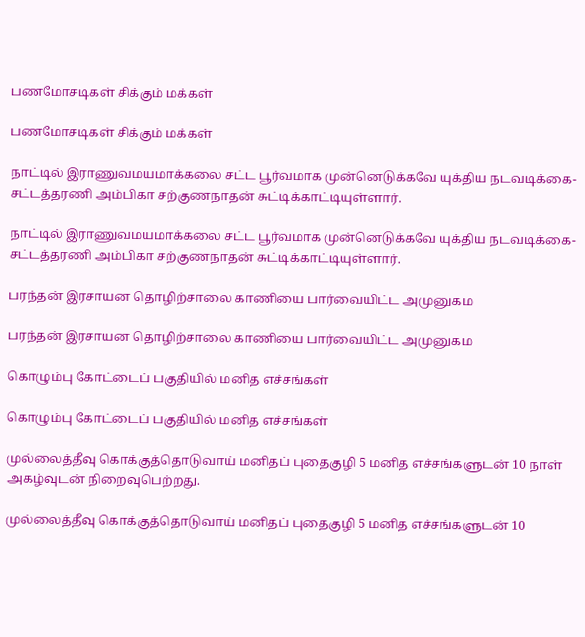பணமோசடிகள் சிக்கும் மக்கள்

பணமோசடிகள் சிக்கும் மக்கள்

நாட்டில் இராணுவமயமாக்கலை சட்ட பூர்வமாக முன்னெடுக்கவே யுக்திய நடவடிக்கை- சட்டத்தரணி அம்பிகா சற்குணநாதன் சுட்டிக்காட்டியுள்ளார்.

நாட்டில் இராணுவமயமாக்கலை சட்ட பூர்வமாக முன்னெடுக்கவே யுக்திய நடவடிக்கை- சட்டத்தரணி அம்பிகா சற்குணநாதன் சுட்டிக்காட்டியுள்ளார்.

பரந்தன் இரசாயன தொழிற்சாலை காணியை பார்வையிட்ட அமுனுகம

பரந்தன் இரசாயன தொழிற்சாலை காணியை பார்வையிட்ட அமுனுகம

கொழும்பு கோட்டைப் பகுதியில் மனித எச்சங்கள்

கொழும்பு கோட்டைப் பகுதியில் மனித எச்சங்கள்

முல்லைத்தீவு கொக்குத்தொடுவாய் மனிதப் புதைகுழி 5 மனித எச்சங்களுடன் 10 நாள் அகழ்வுடன் நிறைவுபெற்றது.

முல்லைத்தீவு கொக்குத்தொடுவாய் மனிதப் புதைகுழி 5 மனித எச்சங்களுடன் 10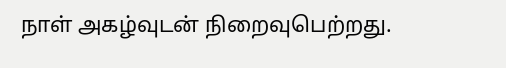நாள் அகழ்வுடன் நிறைவுபெற்றது.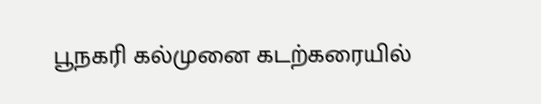பூநகரி கல்முனை கடற்கரையில்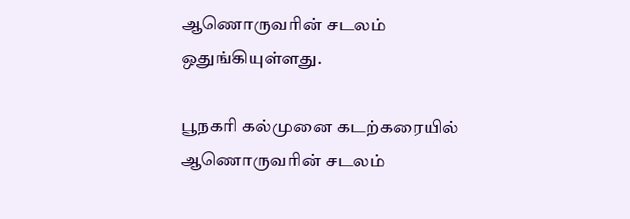ஆணொருவரின் சடலம் ஒதுங்கியுள்ளது.

பூநகரி கல்முனை கடற்கரையில் ஆணொருவரின் சடலம்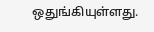ஒதுங்கியுள்ளது.